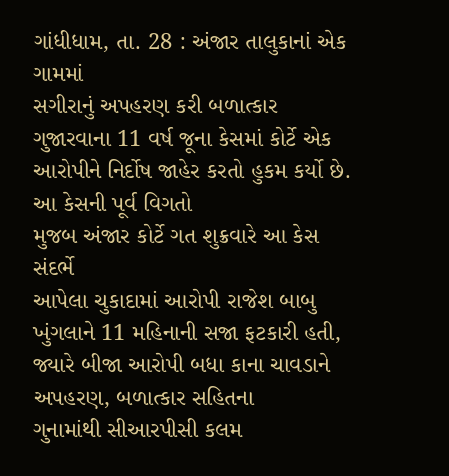ગાંધીધામ, તા. 28 : અંજાર તાલુકાનાં એક ગામમાં
સગીરાનું અપહરણ કરી બળાત્કાર ગુજારવાના 11 વર્ષ જૂના કેસમાં કોર્ટે એક આરોપીને નિર્દોષ જાહેર કરતો હુકમ કર્યો છે. આ કેસની પૂર્વ વિગતો
મુજબ અંજાર કોર્ટે ગત શુક્રવારે આ કેસ સંદર્ભે
આપેલા ચુકાદામાં આરોપી રાજેશ બાબુ ખુંગલાને 11 મહિનાની સજા ફટકારી હતી, જ્યારે બીજા આરોપી બધા કાના ચાવડાને
અપહરણ, બળાત્કાર સહિતના
ગુનામાંથી સીઆરપીસી કલમ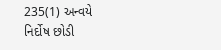235(1) અન્વયે
નિર્દોષ છોડી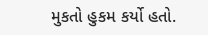મુકતો હુકમ કર્યો હતો.